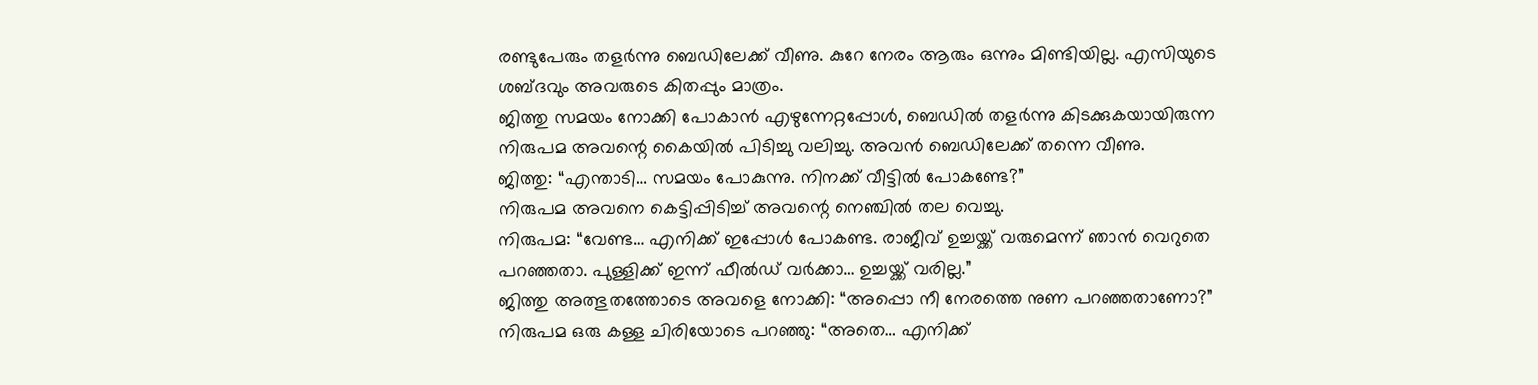രണ്ടുപേരും തളർന്നു ബെഡിലേക്ക് വീണു. കുറേ നേരം ആരും ഒന്നും മിണ്ടിയില്ല. എസിയുടെ ശബ്ദവും അവരുടെ കിതപ്പും മാത്രം.
ജിത്തു സമയം നോക്കി പോകാൻ എഴുന്നേറ്റപ്പോൾ, ബെഡിൽ തളർന്നു കിടക്കുകയായിരുന്ന നിരുപമ അവന്റെ കൈയിൽ പിടിച്ചു വലിച്ചു. അവൻ ബെഡിലേക്ക് തന്നെ വീണു.
ജിത്തു: “എന്താടി… സമയം പോകുന്നു. നിനക്ക് വീട്ടിൽ പോകണ്ടേ?”
നിരുപമ അവനെ കെട്ടിപ്പിടിച്ച് അവന്റെ നെഞ്ചിൽ തല വെച്ചു.
നിരുപമ: “വേണ്ട… എനിക്ക് ഇപ്പോൾ പോകണ്ട. രാജീവ് ഉച്ചയ്ക്ക് വരുമെന്ന് ഞാൻ വെറുതെ പറഞ്ഞതാ. പുള്ളിക്ക് ഇന്ന് ഫീൽഡ് വർക്കാ… ഉച്ചയ്ക്ക് വരില്ല.”
ജിത്തു അത്ഭുതത്തോടെ അവളെ നോക്കി: “അപ്പൊ നീ നേരത്തെ നുണ പറഞ്ഞതാണോ?”
നിരുപമ ഒരു കള്ള ചിരിയോടെ പറഞ്ഞു: “അതെ… എനിക്ക്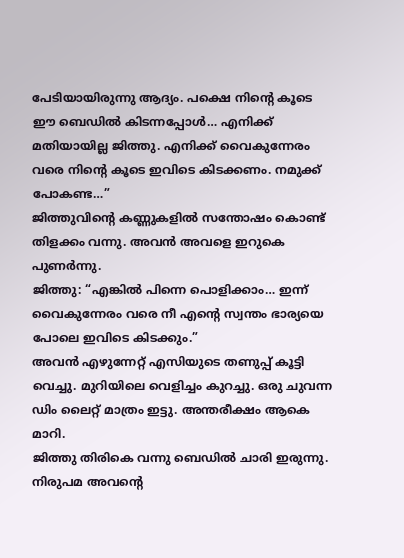പേടിയായിരുന്നു ആദ്യം. പക്ഷെ നിന്റെ കൂടെ ഈ ബെഡിൽ കിടന്നപ്പോൾ… എനിക്ക് മതിയായില്ല ജിത്തു. എനിക്ക് വൈകുന്നേരം വരെ നിന്റെ കൂടെ ഇവിടെ കിടക്കണം. നമുക്ക് പോകണ്ട…”
ജിത്തുവിന്റെ കണ്ണുകളിൽ സന്തോഷം കൊണ്ട് തിളക്കം വന്നു. അവൻ അവളെ ഇറുകെ പുണർന്നു.
ജിത്തു: “എങ്കിൽ പിന്നെ പൊളിക്കാം… ഇന്ന് വൈകുന്നേരം വരെ നീ എന്റെ സ്വന്തം ഭാര്യയെ പോലെ ഇവിടെ കിടക്കും.”
അവൻ എഴുന്നേറ്റ് എസിയുടെ തണുപ്പ് കൂട്ടി വെച്ചു. മുറിയിലെ വെളിച്ചം കുറച്ചു. ഒരു ചുവന്ന ഡിം ലൈറ്റ് മാത്രം ഇട്ടു. അന്തരീക്ഷം ആകെ മാറി.
ജിത്തു തിരികെ വന്നു ബെഡിൽ ചാരി ഇരുന്നു. നിരുപമ അവന്റെ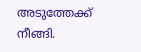അടുത്തേക്ക് നീങ്ങി.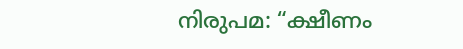നിരുപമ: “ക്ഷീണം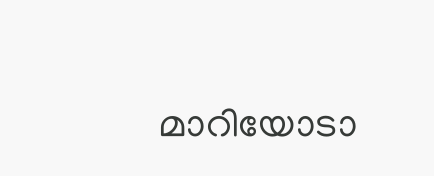മാറിയോടാ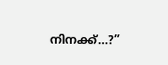നിനക്ക്…?”